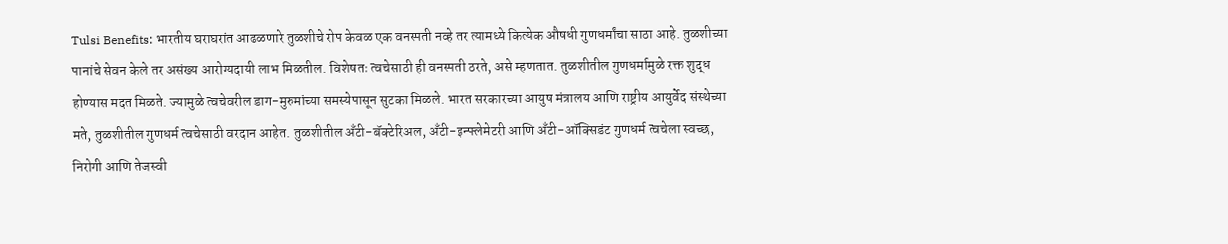Tulsi Benefits: भारतीय घराघरांत आढळणारे तुळशीचे रोप केवळ एक वनस्पती नव्हे तर त्यामध्ये कित्येक औषधी गुणधर्मांचा साठा आहे. तुळशीच्या पानांचे सेवन केले तर असंख्य आरोग्यदायी लाभ मिळतील. विशेषतः त्वचेसाठी ही वनस्पती ठरते, असे म्हणतात. तुळशीतील गुणधर्मामुळे रक्त शुद्ध होण्यास मदत मिळते. ज्यामुळे त्वचेवरील डाग-मुरुमांच्या समस्येपासून सुटका मिळले. भारत सरकारच्या आयुष मंत्रालय आणि राष्ट्रीय आयुर्वेद संस्थेच्या मते, तुळशीतील गुणधर्म त्वचेसाठी वरदान आहेत. तुळशीतील अँटी-बॅक्टेरिअल, अँटी-इन्फ्लेमेटरी आणि अँटी-ऑक्सिडंट गुणधर्म त्वचेला स्वच्छ, निरोगी आणि तेजस्वी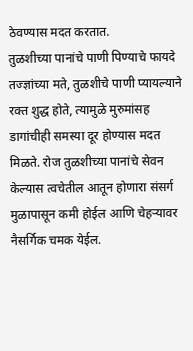ठेवण्यास मदत करतात.
तुळशीच्या पानांचे पाणी पिण्याचे फायदे
तज्ज्ञांच्या मते, तुळशीचे पाणी प्यायल्याने रक्त शुद्ध होते, त्यामुळे मुरुमांसह डागांचीही समस्या दूर होण्यास मदत मिळते. रोज तुळशीच्या पानांचे सेवन केल्यास त्वचेतील आतून होणारा संसर्ग मुळापासून कमी होईल आणि चेहऱ्यावर नैसर्गिक चमक येईल.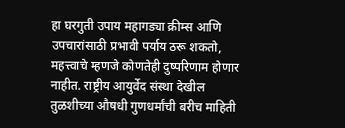हा घरगुती उपाय महागड्या क्रीम्स आणि उपचारांसाठी प्रभावी पर्याय ठरू शकतो, महत्त्वाचे म्हणजे कोणतेही दुष्परिणाम होणार नाहीत. राष्ट्रीय आयुर्वेद संस्था देखील तुळशीच्या औषधी गुणधर्मांची बरीच माहिती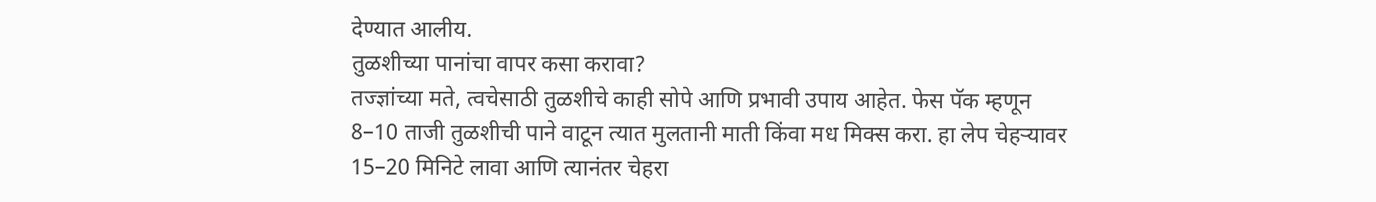देण्यात आलीय.
तुळशीच्या पानांचा वापर कसा करावा?
तज्ज्ञांच्या मते, त्वचेसाठी तुळशीचे काही सोपे आणि प्रभावी उपाय आहेत. फेस पॅक म्हणून 8–10 ताजी तुळशीची पाने वाटून त्यात मुलतानी माती किंवा मध मिक्स करा. हा लेप चेहऱ्यावर 15–20 मिनिटे लावा आणि त्यानंतर चेहरा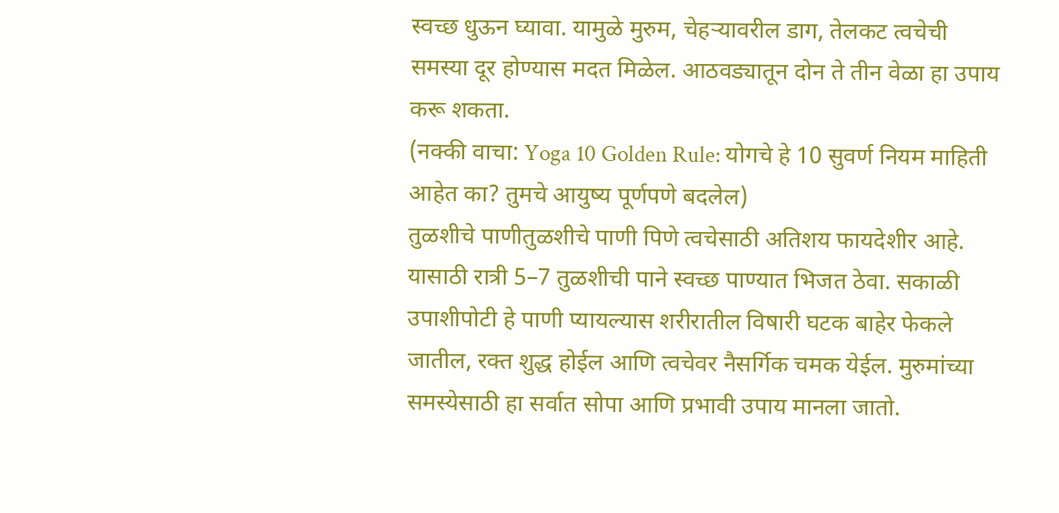स्वच्छ धुऊन घ्यावा. यामुळे मुरुम, चेहऱ्यावरील डाग, तेलकट त्वचेची समस्या दूर होण्यास मदत मिळेल. आठवड्यातून दोन ते तीन वेळा हा उपाय करू शकता.
(नक्की वाचा: Yoga 10 Golden Rule: योगचे हे 10 सुवर्ण नियम माहिती आहेत का? तुमचे आयुष्य पूर्णपणे बदलेल)
तुळशीचे पाणीतुळशीचे पाणी पिणे त्वचेसाठी अतिशय फायदेशीर आहे. यासाठी रात्री 5–7 तुळशीची पाने स्वच्छ पाण्यात भिजत ठेवा. सकाळी उपाशीपोटी हे पाणी प्यायल्यास शरीरातील विषारी घटक बाहेर फेकले जातील, रक्त शुद्ध होईल आणि त्वचेवर नैसर्गिक चमक येईल. मुरुमांच्या समस्येसाठी हा सर्वात सोपा आणि प्रभावी उपाय मानला जातो.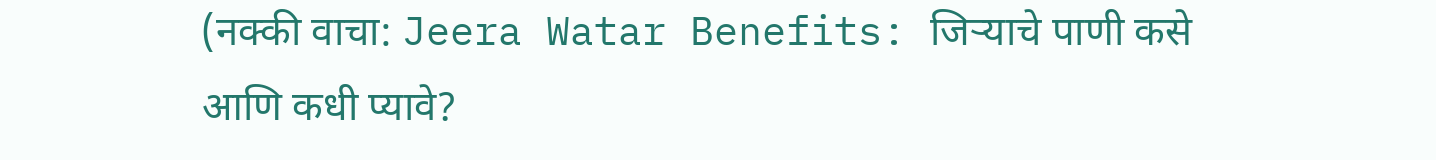(नक्की वाचा: Jeera Watar Benefits: जिऱ्याचे पाणी कसे आणि कधी प्यावे?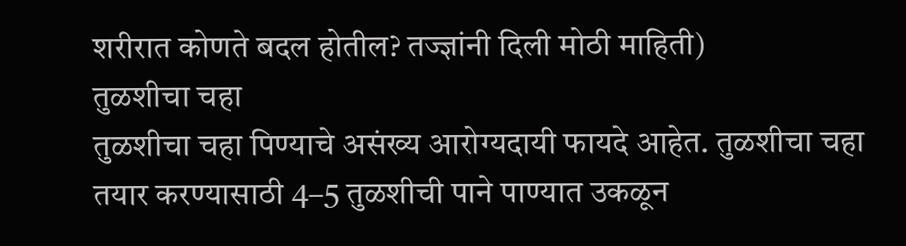शरीरात कोणते बदल होतील? तज्ज्ञांनी दिली मोठी माहिती)
तुळशीचा चहा
तुळशीचा चहा पिण्याचे असंख्य आरोग्यदायी फायदे आहेत. तुळशीचा चहा तयार करण्यासाठी 4–5 तुळशीची पाने पाण्यात उकळून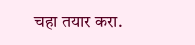चहा तयार करा.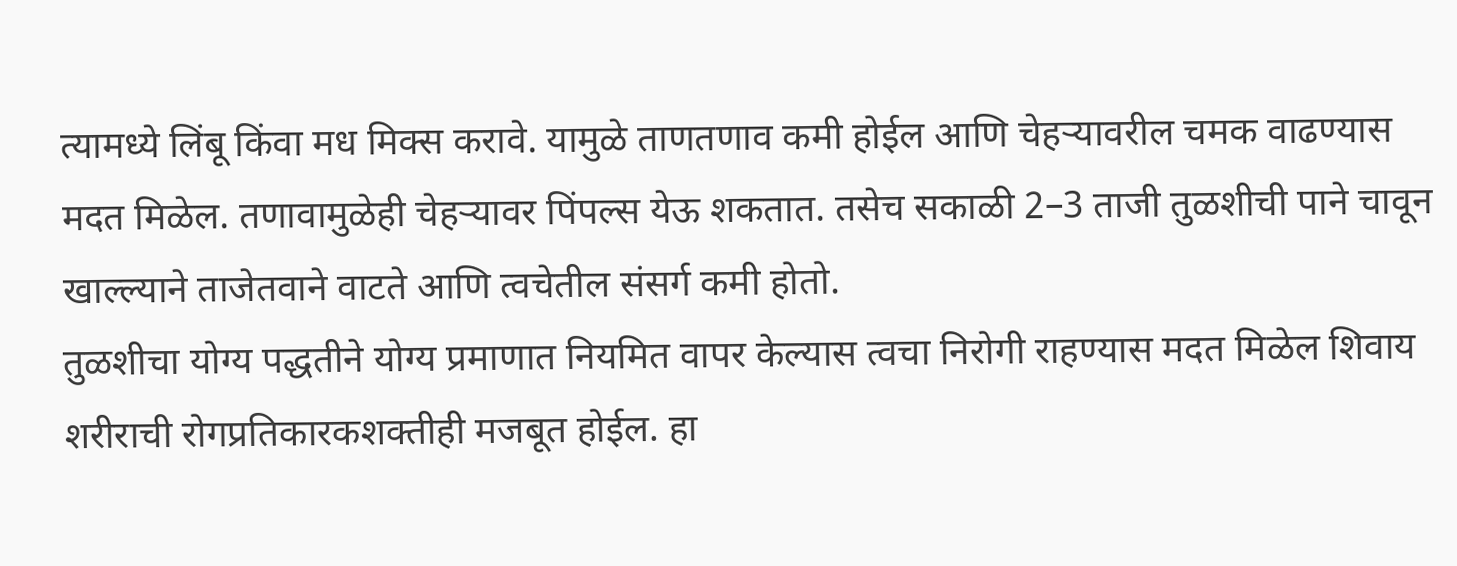त्यामध्ये लिंबू किंवा मध मिक्स करावे. यामुळे ताणतणाव कमी होईल आणि चेहऱ्यावरील चमक वाढण्यास मदत मिळेल. तणावामुळेही चेहऱ्यावर पिंपल्स येऊ शकतात. तसेच सकाळी 2–3 ताजी तुळशीची पाने चावून खाल्ल्याने ताजेतवाने वाटते आणि त्वचेतील संसर्ग कमी होतो.
तुळशीचा योग्य पद्धतीने योग्य प्रमाणात नियमित वापर केल्यास त्वचा निरोगी राहण्यास मदत मिळेल शिवाय शरीराची रोगप्रतिकारकशक्तीही मजबूत होईल. हा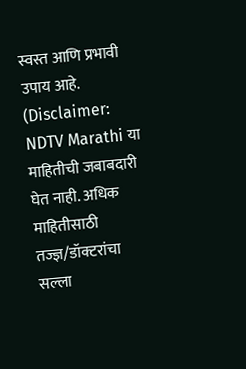स्वस्त आणि प्रभावी उपाय आहे.
(Disclaimer: NDTV Marathi या माहितीची जबाबदारी घेत नाही. अधिक माहितीसाठी तज्ज्ञ/डॉक्टरांचा सल्ला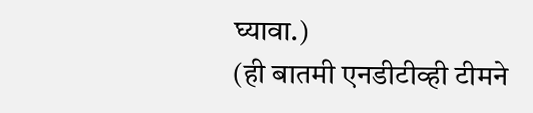घ्यावा.)
(ही बातमी एनडीटीव्ही टीमने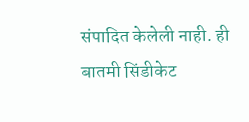संपादित केलेली नाही. ही बातमी सिंडीकेट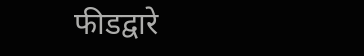फीडद्वारे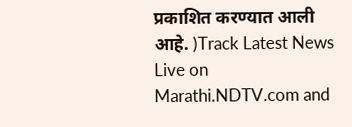प्रकाशित करण्यात आली आहे. )Track Latest News Live on Marathi.NDTV.com and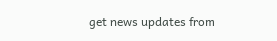get news updates from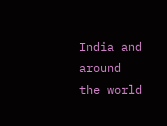India and around the world